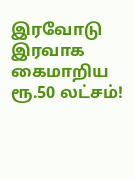இரவோடு இரவாக கைமாறிய ரூ.50 லட்சம்!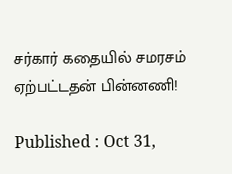சர்கார் கதையில் சமரசம் ஏற்பட்டதன் பின்னணி!

Published : Oct 31,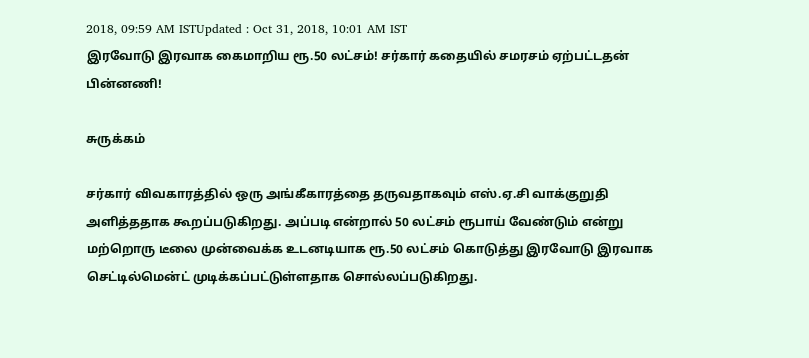2018, 09:59 AM ISTUpdated : Oct 31, 2018, 10:01 AM IST
இரவோடு இரவாக கைமாறிய ரூ.50 லட்சம்! சர்கார் கதையில் சமரசம் ஏற்பட்டதன் பின்னணி!

சுருக்கம்

சர்கார் விவகாரத்தில் ஒரு அங்கீகாரத்தை தருவதாகவும் எஸ்.ஏ.சி வாக்குறுதி அளித்ததாக கூறப்படுகிறது. அப்படி என்றால் 50 லட்சம் ரூபாய் வேண்டும் என்று மற்றொரு டீலை முன்வைக்க உடனடியாக ரூ.50 லட்சம் கொடுத்து இரவோடு இரவாக செட்டில்மென்ட் முடிக்கப்பட்டுள்ளதாக சொல்லப்படுகிறது.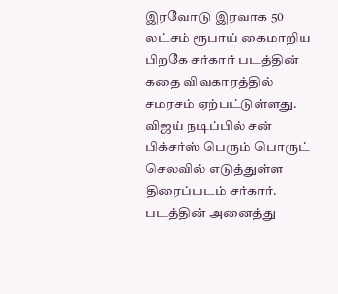இரவோடு இரவாக 50 லட்சம் ரூபாய் கைமாறிய பிறகே சர்கார் படத்தின் கதை விவகாரத்தில் சமரசம் ஏற்பட்டுள்ளது. விஜய் நடிப்பில் சன் பிக்சர்ஸ் பெரும் பொருட் செலவில் எடுத்துள்ள திரைப்படம் சர்கார். படத்தின் அனைத்து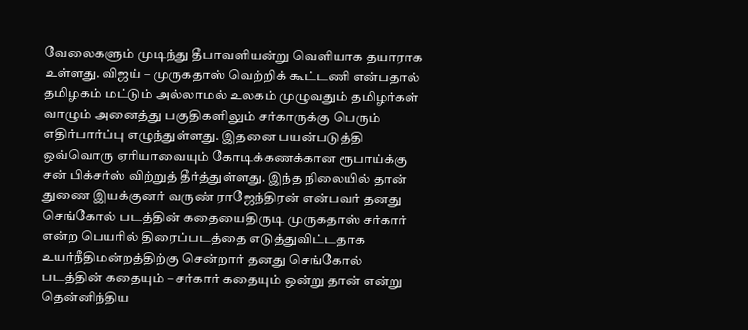வேலைகளும் முடிந்து தீபாவளியன்று வெளியாக தயாராக உள்ளது. விஜய் – முருகதாஸ் வெற்றிக் கூட்டணி என்பதால் தமிழகம் மட்டும் அல்லாமல் உலகம் முழுவதும் தமிழர்கள் வாழும் அனைத்து பகுதிகளிலும் சர்காருக்கு பெரும் எதிர்பார்ப்பு எழுந்துள்ளது. இதனை பயன்படுத்தி ஒவ்வொரு ஏரியாவையும் கோடிக்கணக்கான ரூபாய்க்கு சன் பிக்சர்ஸ் விற்றுத் தீர்த்துள்ளது. இந்த நிலையில் தான் துணை இயக்குனர் வருண் ராஜேந்திரன் என்பவர் தனது செங்கோல் படத்தின் கதையைதிருடி முருகதாஸ் சர்கார் என்ற பெயரில் திரைப்படத்தை எடுத்துவிட்டதாக உயர்நீதிமன்றத்திற்கு சென்றார் தனது செங்கோல் படத்தின் கதையும் – சர்கார் கதையும் ஒன்று தான் என்று தென்னிந்திய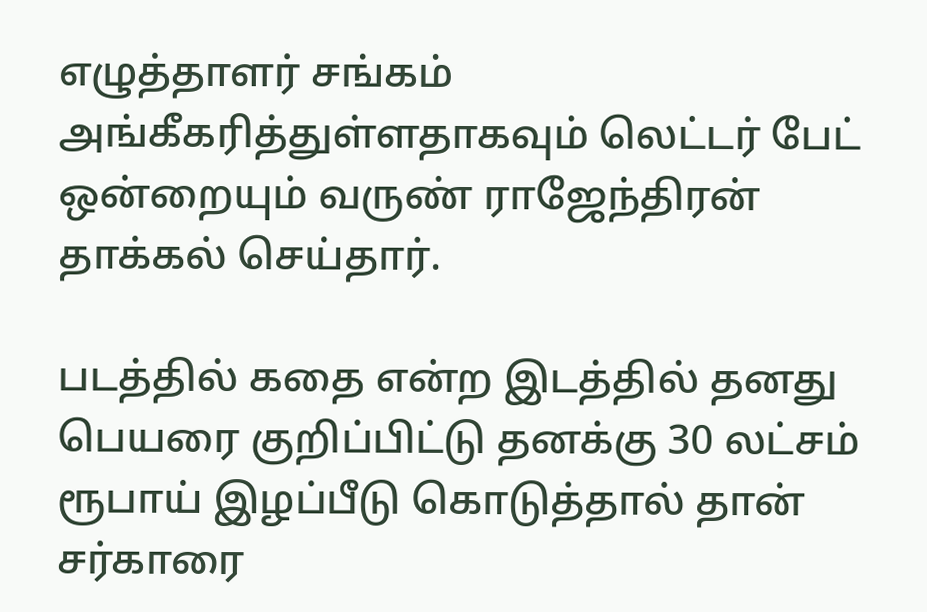எழுத்தாளர் சங்கம் அங்கீகரித்துள்ளதாகவும் லெட்டர் பேட் ஒன்றையும் வருண் ராஜேந்திரன் தாக்கல் செய்தார்.

படத்தில் கதை என்ற இடத்தில் தனது பெயரை குறிப்பிட்டு தனக்கு 30 லட்சம் ரூபாய் இழப்பீடு கொடுத்தால் தான் சர்காரை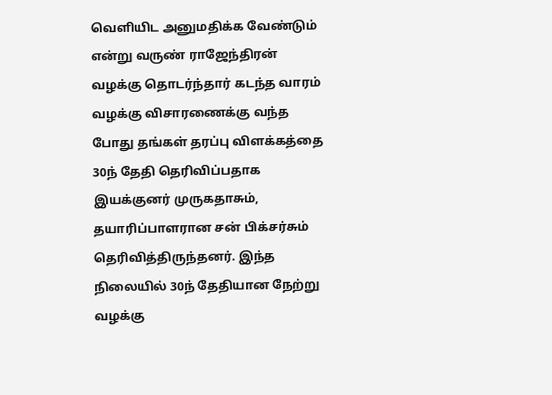வெளியிட அனுமதிக்க வேண்டும் என்று வருண் ராஜேந்திரன் வழக்கு தொடர்ந்தார் கடந்த வாரம் வழக்கு விசாரணைக்கு வந்த போது தங்கள் தரப்பு விளக்கத்தை 30ந் தேதி தெரிவிப்பதாக இயக்குனர் முருகதாசும், தயாரிப்பாளரான சன் பிக்சர்சும் தெரிவித்திருந்தனர். இந்த நிலையில் 30ந் தேதியான நேற்று வழக்கு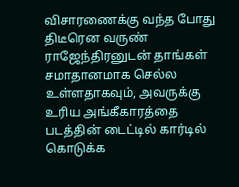விசாரணைக்கு வந்த போது திடீரென வருண் ராஜேந்திரனுடன் தாங்கள் சமாதானமாக செல்ல உள்ளதாகவும், அவருக்கு உரிய அங்கீகாரத்தை படத்தின் டைட்டில் கார்டில் கொடுக்க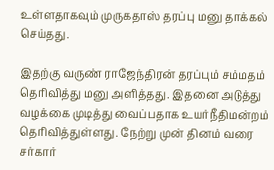உள்ளதாகவும் முருகதாஸ் தரப்பு மனு தாக்கல் செய்தது.

இதற்கு வருண் ராஜேந்திரன் தரப்பும் சம்மதம் தெரிவித்து மனு அளித்தது. இதனை அடுத்து வழக்கை முடித்து வைப்பதாக உயர்நீதிமன்றம் தெரிவித்துள்ளது. நேற்று முன் தினம் வரை சர்கார்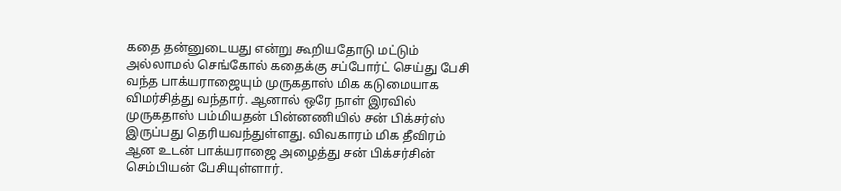கதை தன்னுடையது என்று கூறியதோடு மட்டும் அல்லாமல் செங்கோல் கதைக்கு சப்போர்ட் செய்து பேசி வந்த பாக்யராஜையும் முருகதாஸ் மிக கடுமையாக விமர்சித்து வந்தார். ஆனால் ஒரே நாள் இரவில் முருகதாஸ் பம்மியதன் பின்னணியில் சன் பிக்சர்ஸ் இருப்பது தெரியவந்துள்ளது. விவகாரம் மிக தீவிரம் ஆன உடன் பாக்யராஜை அழைத்து சன் பிக்சர்சின் செம்பியன் பேசியுள்ளார்.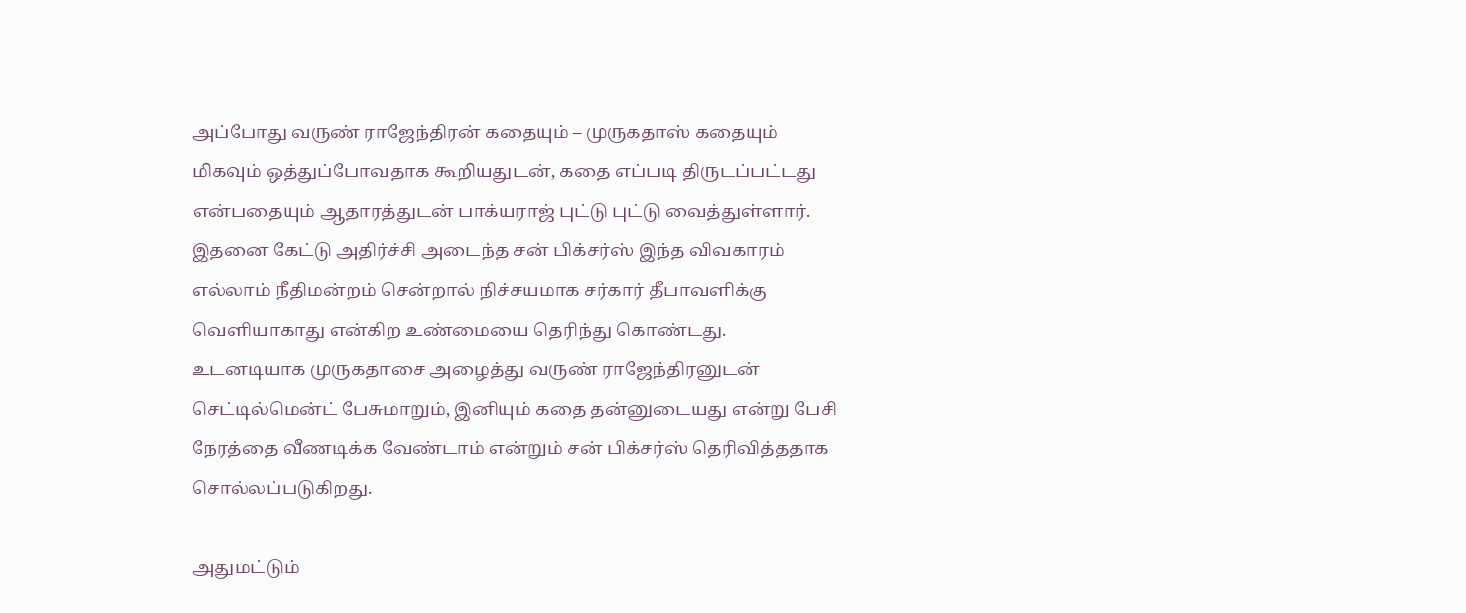அப்போது வருண் ராஜேந்திரன் கதையும் – முருகதாஸ் கதையும் மிகவும் ஒத்துப்போவதாக கூறியதுடன், கதை எப்படி திருடப்பட்டது என்பதையும் ஆதாரத்துடன் பாக்யராஜ் புட்டு புட்டு வைத்துள்ளார். இதனை கேட்டு அதிர்ச்சி அடைந்த சன் பிக்சர்ஸ் இந்த விவகாரம் எல்லாம் நீதிமன்றம் சென்றால் நிச்சயமாக சர்கார் தீபாவளிக்கு வெளியாகாது என்கிற உண்மையை தெரிந்து கொண்டது.  உடனடியாக முருகதாசை அழைத்து வருண் ராஜேந்திரனுடன் செட்டில்மென்ட் பேசுமாறும், இனியும் கதை தன்னுடையது என்று பேசி நேரத்தை வீணடிக்க வேண்டாம் என்றும் சன் பிக்சர்ஸ் தெரிவித்ததாக சொல்லப்படுகிறது.

அதுமட்டும்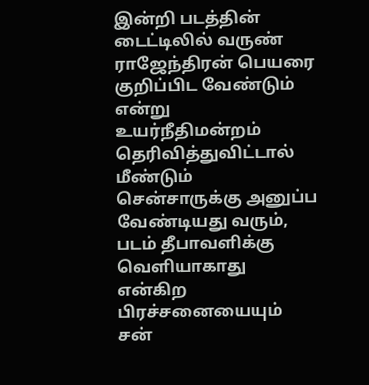இன்றி படத்தின் டைட்டிலில் வருண் ராஜேந்திரன் பெயரை குறிப்பிட வேண்டும் என்று உயர்நீதிமன்றம் தெரிவித்துவிட்டால் மீண்டும் சென்சாருக்கு அனுப்ப வேண்டியது வரும், படம் தீபாவளிக்கு வெளியாகாது என்கிற பிரச்சனையையும் சன்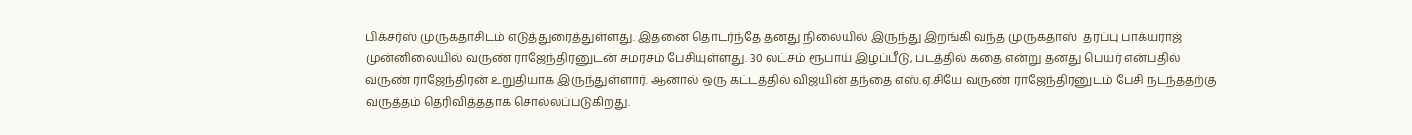பிக்சர்ஸ் முருகதாசிடம் எடுத்துரைத்துள்ளது. இதனை தொடர்ந்தே தனது நிலையில் இருந்து இறங்கி வந்த முருகதாஸ்  தரப்பு பாக்யராஜ் முன்னிலையில் வருண் ராஜேந்திரனுடன் சமரசம் பேசியுள்ளது. 30 லட்சம் ரூபாய் இழப்பீடு, படத்தில் கதை என்று தனது பெயர் என்பதில் வருண் ராஜேந்திரன் உறுதியாக இருந்துள்ளார். ஆனால் ஒரு கட்டத்தில் விஜயின் தந்தை எஸ்.ஏ.சியே வருண் ராஜேந்திரனுடம் பேசி நடந்ததற்கு வருத்தம் தெரிவித்ததாக சொல்லப்படுகிறது.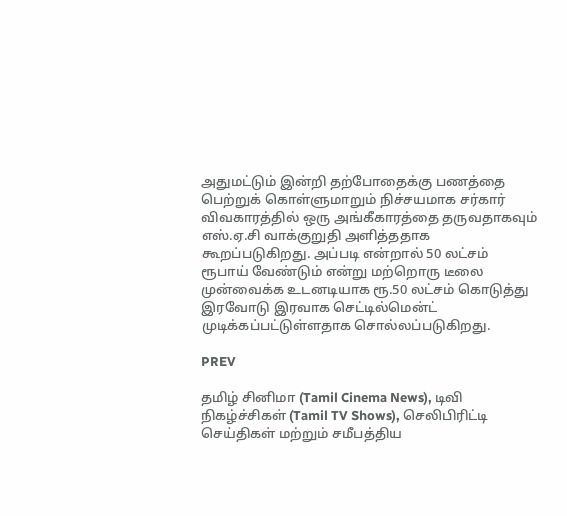அதுமட்டும் இன்றி தற்போதைக்கு பணத்தை பெற்றுக் கொள்ளுமாறும் நிச்சயமாக சர்கார் விவகாரத்தில் ஒரு அங்கீகாரத்தை தருவதாகவும் எஸ்.ஏ.சி வாக்குறுதி அளித்ததாக கூறப்படுகிறது. அப்படி என்றால் 50 லட்சம் ரூபாய் வேண்டும் என்று மற்றொரு டீலை முன்வைக்க உடனடியாக ரூ.50 லட்சம் கொடுத்து இரவோடு இரவாக செட்டில்மென்ட் முடிக்கப்பட்டுள்ளதாக சொல்லப்படுகிறது.

PREV

தமிழ் சினிமா (Tamil Cinema News), டிவி நிகழ்ச்சிகள் (Tamil TV Shows), செலிபிரிட்டி செய்திகள் மற்றும் சமீபத்திய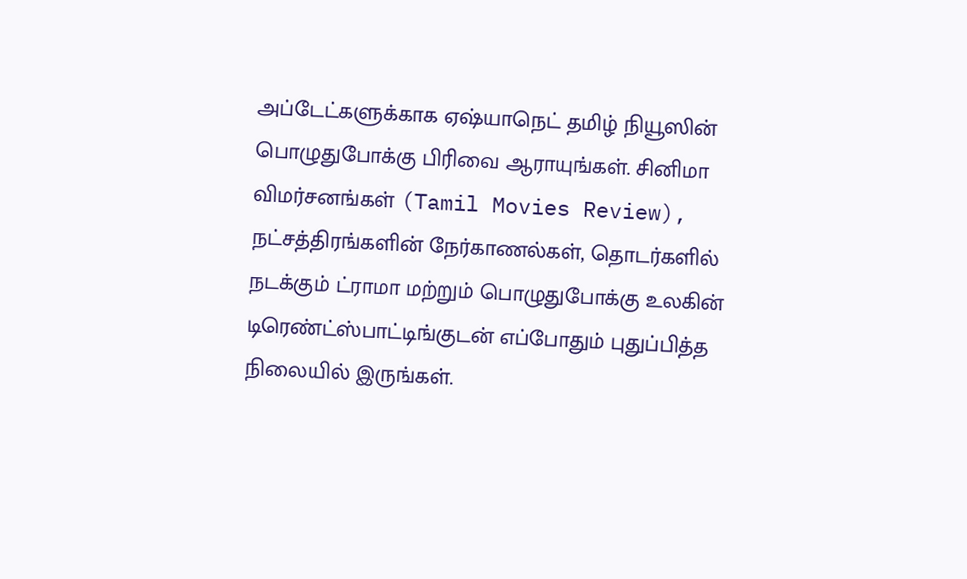அப்டேட்களுக்காக ஏஷ்யாநெட் தமிழ் நியூஸின் பொழுதுபோக்கு பிரிவை ஆராயுங்கள். சினிமா விமர்சனங்கள் (Tamil Movies Review), நட்சத்திரங்களின் நேர்காணல்கள், தொடர்களில் நடக்கும் ட்ராமா மற்றும் பொழுதுபோக்கு உலகின் டிரெண்ட்ஸ்பாட்டிங்குடன் எப்போதும் புதுப்பித்த நிலையில் இருங்கள்.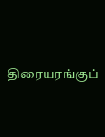திரையரங்குப்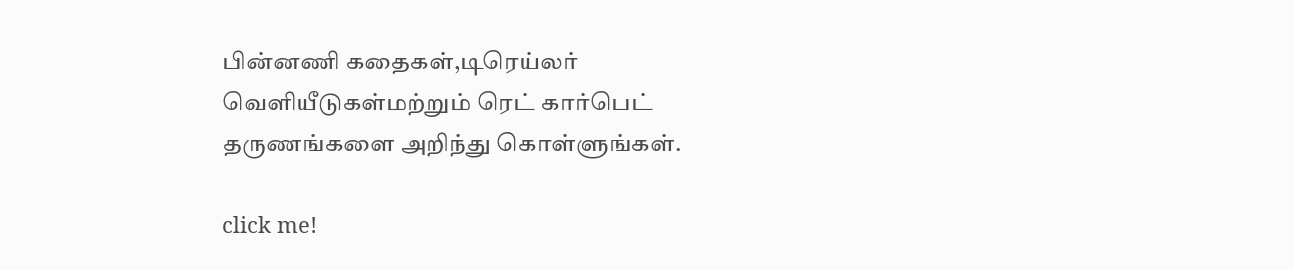பின்னணி கதைகள்,டிரெய்லர் வெளியீடுகள்மற்றும் ரெட் கார்பெட் தருணங்களை அறிந்து கொள்ளுங்கள்.

click me!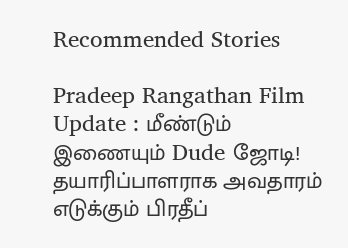Recommended Stories

Pradeep Rangathan Film Update : மீண்டும் இணையும் Dude ஜோடி! தயாரிப்பாளராக அவதாரம் எடுக்கும் பிரதீப்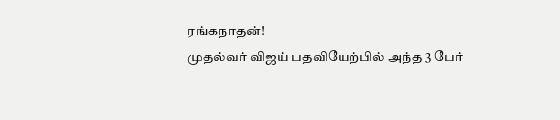ரங்கநாதன்!
முதல்வர் விஜய் பதவியேற்பில் அந்த 3 பேர்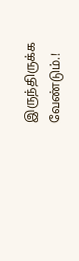இருந்திருக்க வேண்டும்.!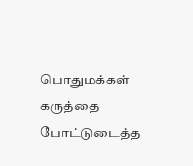பொதுமக்கள் கருத்தை போட்டுடைத்த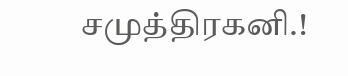சமுத்திரகனி.!